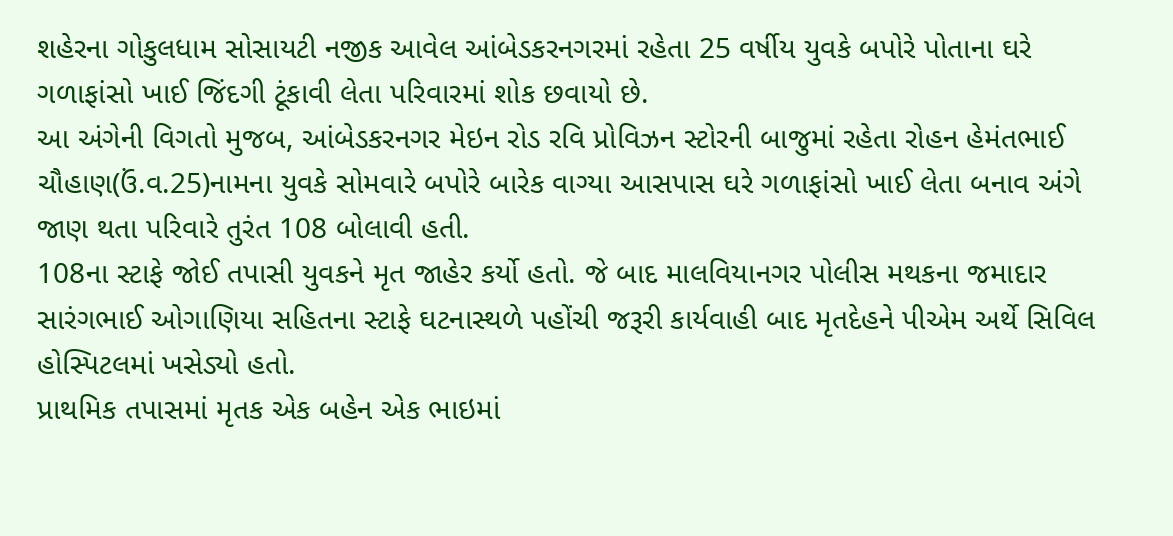શહેરના ગોકુલધામ સોસાયટી નજીક આવેલ આંબેડકરનગરમાં રહેતા 25 વર્ષીય યુવકે બપોરે પોતાના ઘરે ગળાફાંસો ખાઈ જિંદગી ટૂંકાવી લેતા પરિવારમાં શોક છવાયો છે.
આ અંગેની વિગતો મુજબ, આંબેડકરનગર મેઇન રોડ રવિ પ્રોવિઝન સ્ટોરની બાજુમાં રહેતા રોહન હેમંતભાઈ ચૌહાણ(ઉં.વ.25)નામના યુવકે સોમવારે બપોરે બારેક વાગ્યા આસપાસ ઘરે ગળાફાંસો ખાઈ લેતા બનાવ અંગે જાણ થતા પરિવારે તુરંત 108 બોલાવી હતી.
108ના સ્ટાફે જોઈ તપાસી યુવકને મૃત જાહેર કર્યો હતો. જે બાદ માલવિયાનગર પોલીસ મથકના જમાદાર સારંગભાઈ ઓગાણિયા સહિતના સ્ટાફે ઘટનાસ્થળે પહોંચી જરૂરી કાર્યવાહી બાદ મૃતદેહને પીએમ અર્થે સિવિલ હોસ્પિટલમાં ખસેડ્યો હતો.
પ્રાથમિક તપાસમાં મૃતક એક બહેન એક ભાઇમાં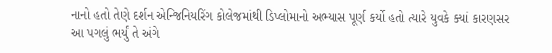નાનો હતો તેણે દર્શન એન્જિનિયરિંગ કોલેજમાંથી ડિપ્લોમાનો અભ્યાસ પૂર્ણ કર્યો હતો ત્યારે યુવકે ક્યાં કારણસર આ પગલું ભર્યું તે અંગે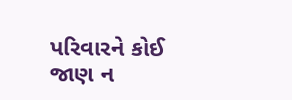પરિવારને કોઈ જાણ ન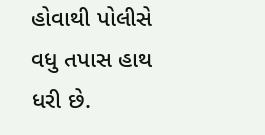હોવાથી પોલીસે વધુ તપાસ હાથ ધરી છે.